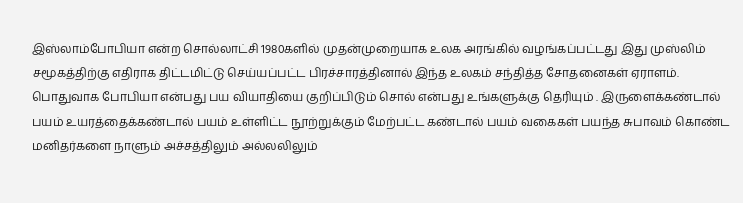இஸ்லாம்போபியா என்ற சொல்லாட்சி 1980களில் முதன்முறையாக உலக அரங்கில் வழங்கப்பட்டது இது முஸ்லிம் சமூகத்திற்கு எதிராக திட்டமிட்டு செய்யப்பட்ட பிரச்சாரத்தினால் இந்த உலகம் சந்தித்த சோதனைகள் ஏராளம்.
பொதுவாக போபியா என்பது பய வியாதியை குறிப்பிடும் சொல் என்பது உங்களுக்கு தெரியும் . இருளைக்கண்டால் பயம் உயரத்தைக்கண்டால் பயம் உள்ளிட்ட நூற்றுக்கும் மேற்பட்ட கண்டால் பயம் வகைகள் பயந்த சுபாவம் கொண்ட மனிதர்களை நாளும் அச்சத்திலும் அல்லலிலும்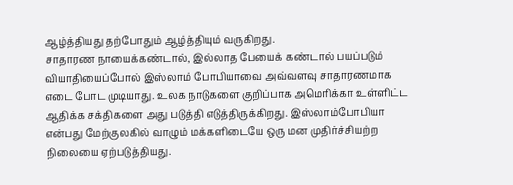ஆழ்த்தியது தற்போதும் ஆழ்த்தியும் வருகிறது.
சாதாரண நாயைக்கண்டால், இல்லாத பேயைக் கண்டால் பயப்படும் வியாதியைப்போல் இஸ்லாம் போபியாவை அவ்வளவு சாதாரணமாக எடை போட முடியாது. உலக நாடுகளை குறிப்பாக அமெரிக்கா உள்ளிட்ட ஆதிக்க சக்திகளை அது படுத்தி எடுத்திருக்கிறது. இஸ்லாம்போபியா என்பது மேற்குலகில் வாழும் மக்களிடையே ஒரு மன முதிர்ச்சியற்ற நிலையை ஏற்படுத்தியது.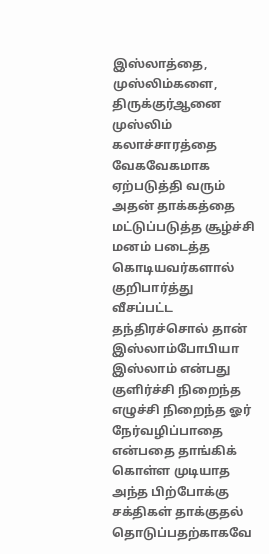இஸ்லாத்தை, முஸ்லிம்களை, திருக்குர்ஆனை முஸ்லிம் கலாச்சாரத்தை வேகவேகமாக ஏற்படுத்தி வரும் அதன் தாக்கத்தை மட்டுப்படுத்த சூழ்ச்சி மனம் படைத்த கொடியவர்களால் குறிபார்த்து வீசப்பட்ட தந்திரச்சொல் தான் இஸ்லாம்போபியா இஸ்லாம் என்பது குளிர்ச்சி நிறைந்த எழுச்சி நிறைந்த ஓர் நேர்வழிப்பாதை என்பதை தாங்கிக் கொள்ள முடியாத அந்த பிற்போக்கு சக்திகள் தாக்குதல் தொடுப்பதற்காகவே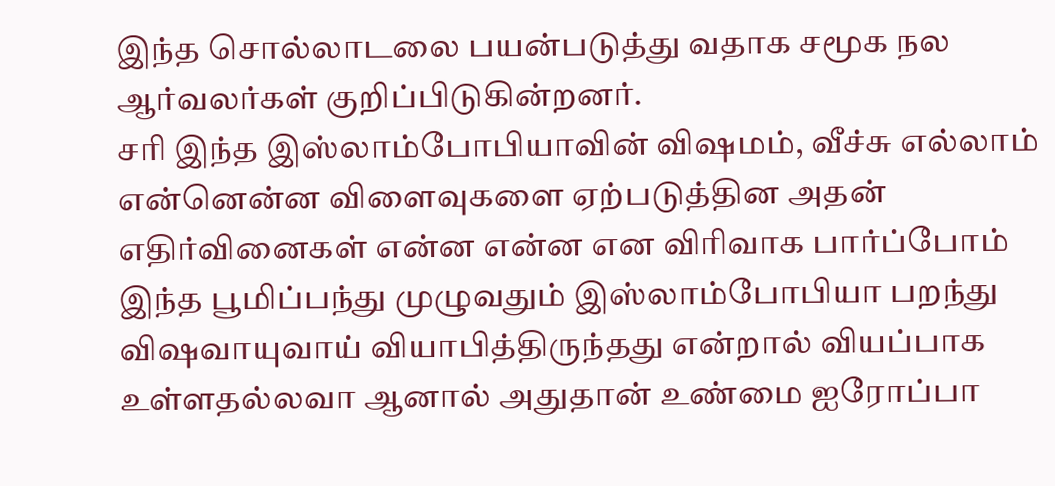இந்த சொல்லாடலை பயன்படுத்து வதாக சமூக நல ஆர்வலர்கள் குறிப்பிடுகின்றனர்.
சரி இந்த இஸ்லாம்போபியாவின் விஷமம், வீச்சு எல்லாம் என்னென்ன விளைவுகளை ஏற்படுத்தின அதன் எதிர்வினைகள் என்ன என்ன என விரிவாக பார்ப்போம்
இந்த பூமிப்பந்து முழுவதும் இஸ்லாம்போபியா பறந்து விஷவாயுவாய் வியாபித்திருந்தது என்றால் வியப்பாக உள்ளதல்லவா ஆனால் அதுதான் உண்மை ஐரோப்பா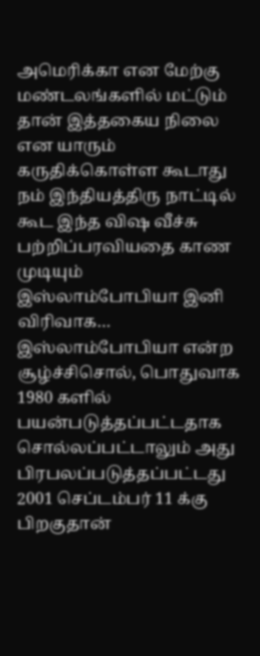அமெரிக்கா என மேற்கு மண்டலங்களில் மட்டும் தான் இத்தகைய நிலை என யாரும் கருதிக்கொள்ள கூடாது நம் இந்தியத்திரு நாட்டில் கூட இந்த விஷ வீச்சு பற்றிப்பரவியதை காண முடியும்
இஸ்லாம்போபியா இனி விரிவாக…
இஸ்லாம்போபியா என்ற சூழ்ச்சிசொல், பொதுவாக 1980 களில் பயன்படுத்தப்பட்டதாக சொல்லப்பட்டாலும் அது பிரபலப்படுத்தப்பட்டது 2001 செப்டம்பர் 11 க்கு பிறகுதான்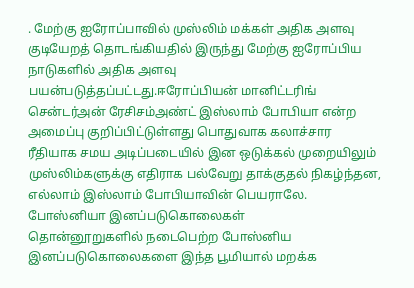. மேற்கு ஐரோப்பாவில் முஸ்லிம் மக்கள் அதிக அளவு குடியேறத் தொடங்கியதில் இருந்து மேற்கு ஐரோப்பிய நாடுகளில் அதிக அளவு பயன்படுத்தப்பட்டது.ஈரோப்பியன் மானிட்டரிங் சென்டர்அன் ரேசிசம்அண்ட் இஸ்லாம் போபியா என்ற அமைப்பு குறிப்பிட்டுள்ளது பொதுவாக கலாச்சார ரீதியாக சமய அடிப்படையில் இன ஒடுக்கல் முறையிலும் முஸ்லிம்களுக்கு எதிராக பல்வேறு தாக்குதல் நிகழ்ந்தன, எல்லாம் இஸ்லாம் போபியாவின் பெயராலே.
போஸ்னியா இனப்படுகொலைகள்
தொன்னூறுகளில் நடைபெற்ற போஸ்னிய இனப்படுகொலைகளை இந்த பூமியால் மறக்க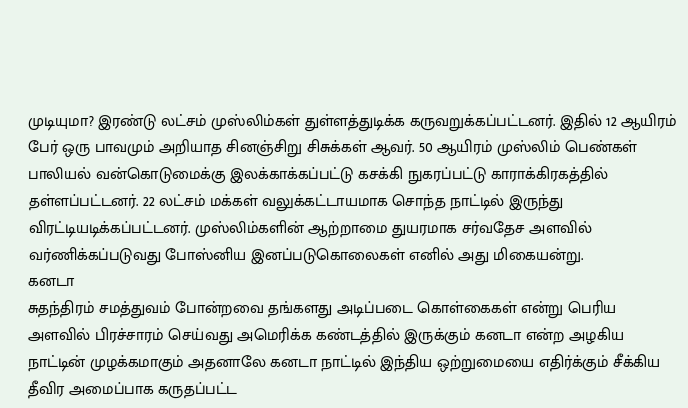முடியுமா? இரண்டு லட்சம் முஸ்லிம்கள் துள்ளத்துடிக்க கருவறுக்கப்பட்டனர். இதில் 12 ஆயிரம் பேர் ஒரு பாவமும் அறியாத சினஞ்சிறு சிசுக்கள் ஆவர். 50 ஆயிரம் முஸ்லிம் பெண்கள் பாலியல் வன்கொடுமைக்கு இலக்காக்கப்பட்டு கசக்கி நுகரப்பட்டு காராக்கிரகத்தில் தள்ளப்பட்டனர். 22 லட்சம் மக்கள் வலுக்கட்டாயமாக சொந்த நாட்டில் இருந்து விரட்டியடிக்கப்பட்டனர். முஸ்லிம்களின் ஆற்றாமை துயரமாக சர்வதேச அளவில் வர்ணிக்கப்படுவது போஸ்னிய இனப்படுகொலைகள் எனில் அது மிகையன்று.
கனடா
சுதந்திரம் சமத்துவம் போன்றவை தங்களது அடிப்படை கொள்கைகள் என்று பெரிய அளவில் பிரச்சாரம் செய்வது அமெரிக்க கண்டத்தில் இருக்கும் கனடா என்ற அழகிய நாட்டின் முழக்கமாகும் அதனாலே கனடா நாட்டில் இந்திய ஒற்றுமையை எதிர்க்கும் சீக்கிய தீவிர அமைப்பாக கருதப்பட்ட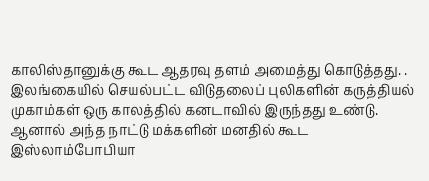காலிஸ்தானுக்கு கூட ஆதரவு தளம் அமைத்து கொடுத்தது. .
இலங்கையில் செயல்பட்ட விடுதலைப் புலிகளின் கருத்தியல் முகாம்கள் ஒரு காலத்தில் கனடாவில் இருந்தது உண்டு. ஆனால் அந்த நாட்டு மக்களின் மனதில் கூட இஸ்லாம்போபியா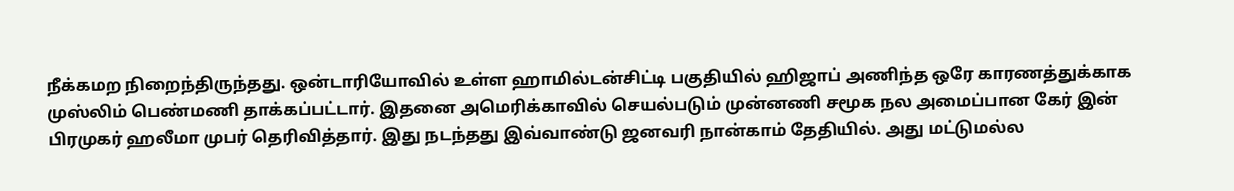நீக்கமற நிறைந்திருந்தது. ஒன்டாரியோவில் உள்ள ஹாமில்டன்சிட்டி பகுதியில் ஹிஜாப் அணிந்த ஒரே காரணத்துக்காக முஸ்லிம் பெண்மணி தாக்கப்பட்டார். இதனை அமெரிக்காவில் செயல்படும் முன்னணி சமூக நல அமைப்பான கேர் இன் பிரமுகர் ஹலீமா முபர் தெரிவித்தார். இது நடந்தது இவ்வாண்டு ஜனவரி நான்காம் தேதியில். அது மட்டுமல்ல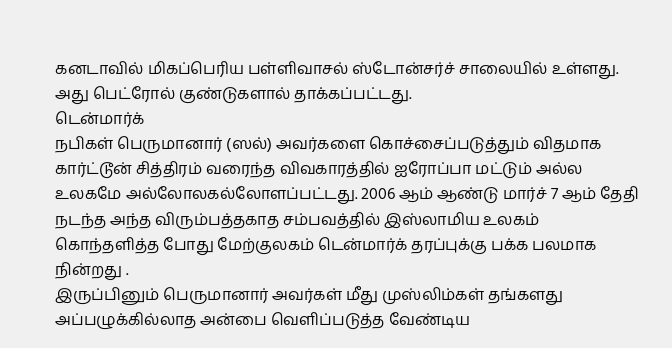கனடாவில் மிகப்பெரிய பள்ளிவாசல் ஸ்டோன்சர்ச் சாலையில் உள்ளது. அது பெட்ரோல் குண்டுகளால் தாக்கப்பட்டது.
டென்மார்க்
நபிகள் பெருமானார் (ஸல்) அவர்களை கொச்சைப்படுத்தும் விதமாக கார்ட்டூன் சித்திரம் வரைந்த விவகாரத்தில் ஐரோப்பா மட்டும் அல்ல உலகமே அல்லோலகல்லோளப்பட்டது. 2006 ஆம் ஆண்டு மார்ச் 7 ஆம் தேதி நடந்த அந்த விரும்பத்தகாத சம்பவத்தில் இஸ்லாமிய உலகம் கொந்தளித்த போது மேற்குலகம் டென்மார்க் தரப்புக்கு பக்க பலமாக நின்றது .
இருப்பினும் பெருமானார் அவர்கள் மீது முஸ்லிம்கள் தங்களது அப்பழுக்கில்லாத அன்பை வெளிப்படுத்த வேண்டிய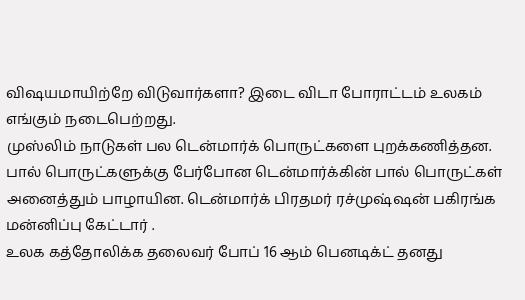விஷயமாயிற்றே விடுவார்களா? இடை விடா போராட்டம் உலகம் எங்கும் நடைபெற்றது.
முஸ்லிம் நாடுகள் பல டென்மார்க் பொருட்களை புறக்கணித்தன. பால் பொருட்களுக்கு பேர்போன டென்மார்க்கின் பால் பொருட்கள் அனைத்தும் பாழாயின. டென்மார்க் பிரதமர் ரச்முஷ்ஷன் பகிரங்க மன்னிப்பு கேட்டார் .
உலக கத்தோலிக்க தலைவர் போப் 16 ஆம் பெனடிக்ட் தனது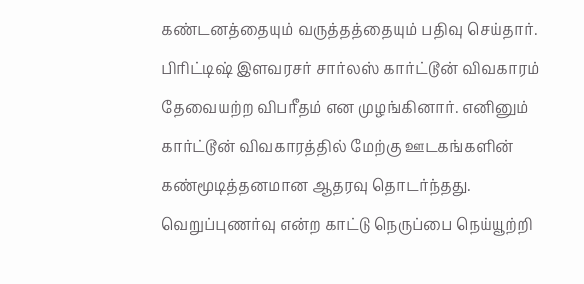கண்டனத்தையும் வருத்தத்தையும் பதிவு செய்தார். பிரிட்டிஷ் இளவரசர் சார்லஸ் கார்ட்டூன் விவகாரம் தேவையற்ற விபரீதம் என முழங்கினார். எனினும் கார்ட்டூன் விவகாரத்தில் மேற்கு ஊடகங்களின் கண்மூடித்தனமான ஆதரவு தொடர்ந்தது.
வெறுப்புணர்வு என்ற காட்டு நெருப்பை நெய்யூற்றி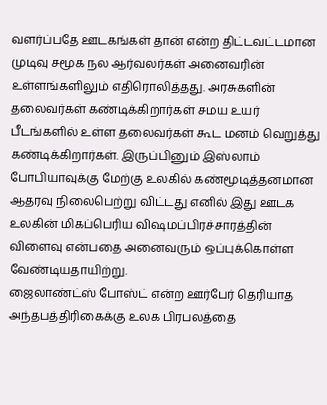வளர்ப்பதே ஊடகங்கள் தான் என்ற திட்டவட்டமான முடிவு சமூக நல ஆர்வலர்கள் அனைவரின் உள்ளங்களிலும் எதிரொலித்தது. அரசுகளின் தலைவர்கள் கண்டிக்கிறார்கள் சமய உயர் பீடங்களில் உள்ள தலைவர்கள் கூட மனம் வெறுத்து கண்டிக்கிறார்கள். இருப்பினும் இஸ்லாம் போபியாவுக்கு மேற்கு உலகில் கண்மூடித்தனமான ஆதரவு நிலைபெற்று விட்டது எனில் இது ஊடக உலகின் மிகப்பெரிய விஷமப்பிரச்சாரத்தின் விளைவு என்பதை அனைவரும் ஒப்புக்கொள்ள வேண்டியதாயிற்று.
ஜைலாண்ட்ஸ் போஸ்ட் என்ற ஊர்பேர் தெரியாத அந்தபத்திரிகைக்கு உலக பிரபலத்தை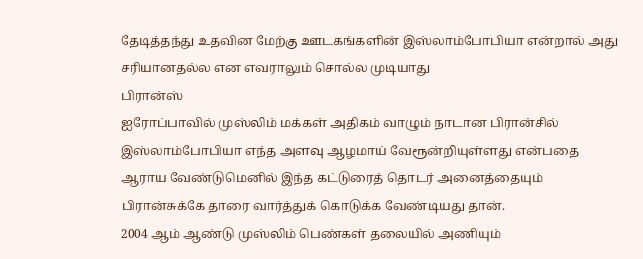தேடித்தந்து உதவின மேற்கு ஊடகங்களின் இஸ்லாம்போபியா என்றால் அது சரியானதல்ல என எவராலும் சொல்ல முடியாது
பிரான்ஸ்
ஐரோப்பாவில் முஸ்லிம் மக்கள் அதிகம் வாழும் நாடான பிரான்சில் இஸ்லாம்போபியா எந்த அளவு ஆழமாய் வேரூன்றியுள்ளது என்பதை ஆராய வேண்டுமெனில் இந்த கட்டுரைத் தொடர் அனைத்தையும் பிரான்சுக்கே தாரை வார்த்துக் கொடுக்க வேண்டியது தான்.
2004 ஆம் ஆண்டு முஸ்லிம் பெண்கள் தலையில் அணியும்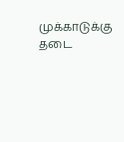முக்காடுக்கு தடை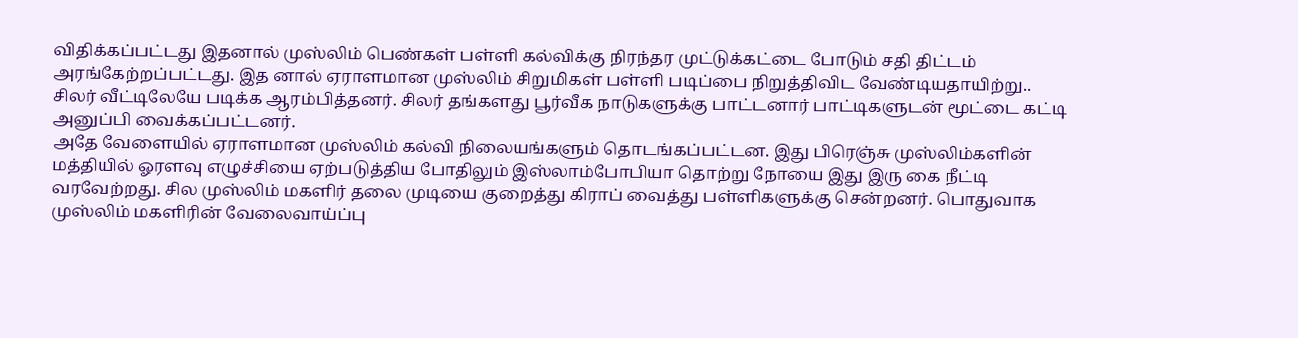விதிக்கப்பட்டது இதனால் முஸ்லிம் பெண்கள் பள்ளி கல்விக்கு நிரந்தர முட்டுக்கட்டை போடும் சதி திட்டம் அரங்கேற்றப்பட்டது. இத னால் ஏராளமான முஸ்லிம் சிறுமிகள் பள்ளி படிப்பை நிறுத்திவிட வேண்டியதாயிற்று.. சிலர் வீட்டிலேயே படிக்க ஆரம்பித்தனர். சிலர் தங்களது பூர்வீக நாடுகளுக்கு பாட்டனார் பாட்டிகளுடன் மூட்டை கட்டி அனுப்பி வைக்கப்பட்டனர்.
அதே வேளையில் ஏராளமான முஸ்லிம் கல்வி நிலையங்களும் தொடங்கப்பட்டன. இது பிரெஞ்சு முஸ்லிம்களின் மத்தியில் ஓரளவு எழுச்சியை ஏற்படுத்திய போதிலும் இஸ்லாம்போபியா தொற்று நோயை இது இரு கை நீட்டி வரவேற்றது. சில முஸ்லிம் மகளிர் தலை முடியை குறைத்து கிராப் வைத்து பள்ளிகளுக்கு சென்றனர். பொதுவாக முஸ்லிம் மகளிரின் வேலைவாய்ப்பு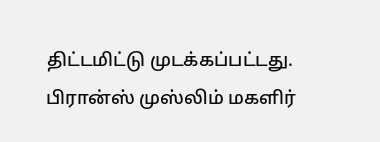திட்டமிட்டு முடக்கப்பட்டது.
பிரான்ஸ் முஸ்லிம் மகளிர்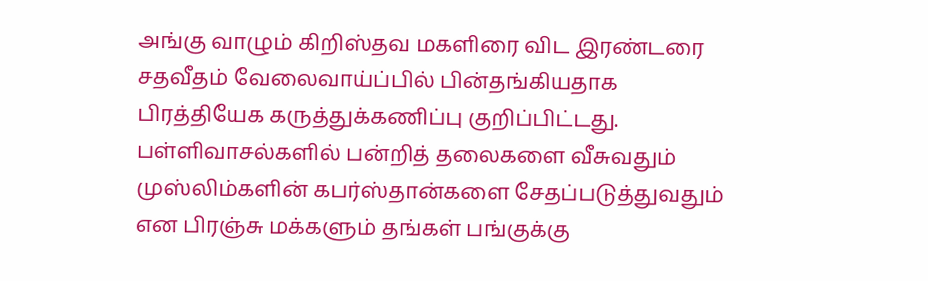அங்கு வாழும் கிறிஸ்தவ மகளிரை விட இரண்டரை சதவீதம் வேலைவாய்ப்பில் பின்தங்கியதாக பிரத்தியேக கருத்துக்கணிப்பு குறிப்பிட்டது.
பள்ளிவாசல்களில் பன்றித் தலைகளை வீசுவதும் முஸ்லிம்களின் கபர்ஸ்தான்களை சேதப்படுத்துவதும் என பிரஞ்சு மக்களும் தங்கள் பங்குக்கு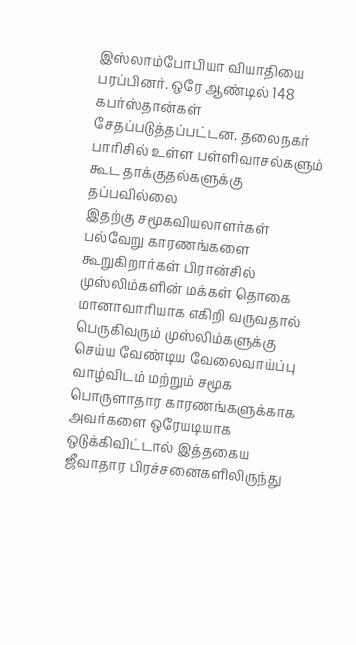இஸ்லாம்போபியா வியாதியை பரப்பினர். ஒரே ஆண்டில் 148 கபர்ஸ்தான்கள் சேதப்படுத்தப்பட்டன. தலைநகர் பாரிசில் உள்ள பள்ளிவாசல்களும் கூட தாக்குதல்களுக்கு தப்பவில்லை
இதற்கு சமூகவியலாளர்கள் பல்வேறு காரணங்களை கூறுகிறார்கள் பிரான்சில் முஸ்லிம்களின் மக்கள் தொகை மானாவாரியாக எகிறி வருவதால் பெருகிவரும் முஸ்லிம்களுக்கு செய்ய வேண்டிய வேலைவாய்ப்பு வாழ்விடம் மற்றும் சமூக பொருளாதார காரணங்களுக்காக அவர்களை ஒரேயடியாக ஒடுக்கிவிட்டால் இத்தகைய ஜீவாதார பிரச்சனைகளிலிருந்து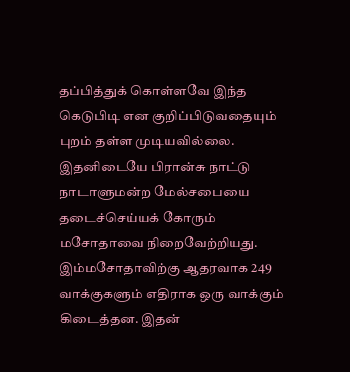தப்பித்துக் கொள்ளவே இந்த கெடுபிடி என குறிப்பிடுவதையும் புறம் தள்ள முடியவில்லை.
இதனிடையே பிரான்சு நாட்டு நாடாளுமன்ற மேல்சபையை தடைச்செய்யக் கோரும் மசோதாவை நிறைவேற்றியது. இம்மசோதாவிற்கு ஆதரவாக 249 வாக்குகளும் எதிராக ஒரு வாக்கும் கிடைத்தன. இதன்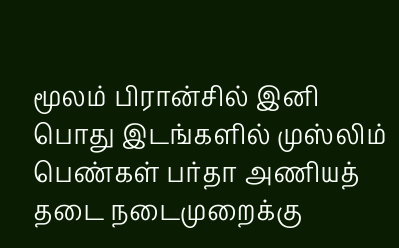மூலம் பிரான்சில் இனி பொது இடங்களில் முஸ்லிம் பெண்கள் பர்தா அணியத் தடை நடைமுறைக்கு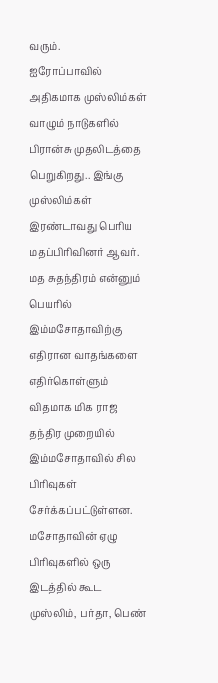வரும்.
ஐரோப்பாவில் அதிகமாக முஸ்லிம்கள் வாழும் நாடுகளில் பிரான்சு முதலிடத்தை பெறுகிறது.. இங்கு முஸ்லிம்கள் இரண்டாவது பெரிய மதப்பிரிவினர் ஆவர். மத சுதந்திரம் என்னும் பெயரில் இம்மசோதாவிற்கு எதிரான வாதங்களை எதிர்கொள்ளும் விதமாக மிக ராஜ தந்திர முறையில் இம்மசோதாவில் சில பிரிவுகள் சேர்க்கப்பட்டுள்ளன.
மசோதாவின் ஏழு பிரிவுகளில் ஒரு இடத்தில் கூட முஸ்லிம், பர்தா, பெண்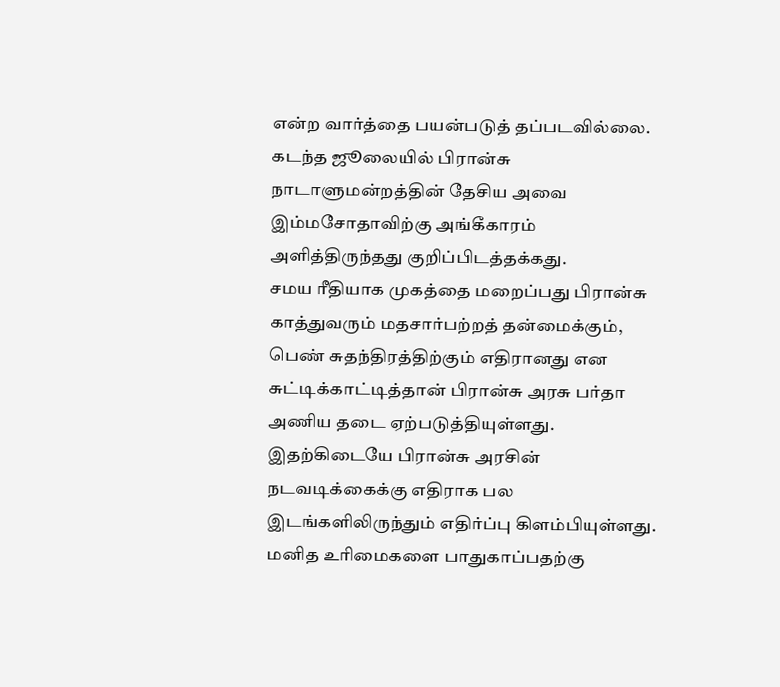என்ற வார்த்தை பயன்படுத் தப்படவில்லை. கடந்த ஜூலையில் பிரான்சு நாடாளுமன்றத்தின் தேசிய அவை இம்மசோதாவிற்கு அங்கீகாரம் அளித்திருந்தது குறிப்பிடத்தக்கது.
சமய ரீதியாக முகத்தை மறைப்பது பிரான்சு காத்துவரும் மதசார்பற்றத் தன்மைக்கும், பெண் சுதந்திரத்திற்கும் எதிரானது என சுட்டிக்காட்டித்தான் பிரான்சு அரசு பர்தா அணிய தடை ஏற்படுத்தியுள்ளது.
இதற்கிடையே பிரான்சு அரசின் நடவடிக்கைக்கு எதிராக பல இடங்களிலிருந்தும் எதிர்ப்பு கிளம்பியுள்ளது. மனித உரிமைகளை பாதுகாப்பதற்கு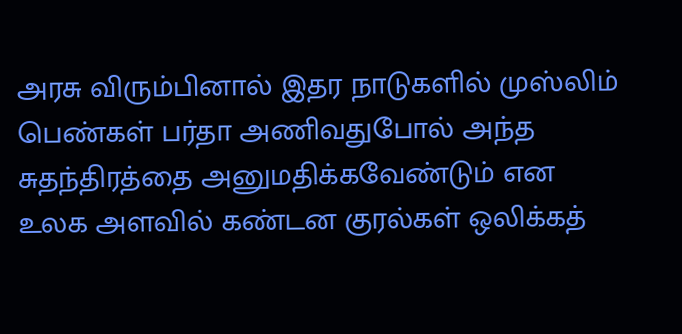அரசு விரும்பினால் இதர நாடுகளில் முஸ்லிம் பெண்கள் பர்தா அணிவதுபோல் அந்த சுதந்திரத்தை அனுமதிக்கவேண்டும் என உலக அளவில் கண்டன குரல்கள் ஒலிக்கத்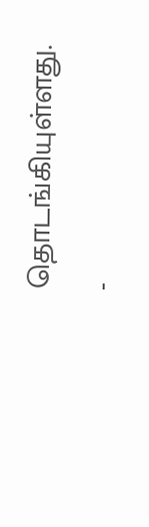தொடங்கியுள்ளது.
-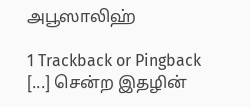அபூஸாலிஹ்

1 Trackback or Pingback
[...] சென்ற இதழின்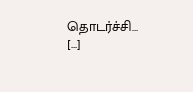தொடர்ச்சி… [...]